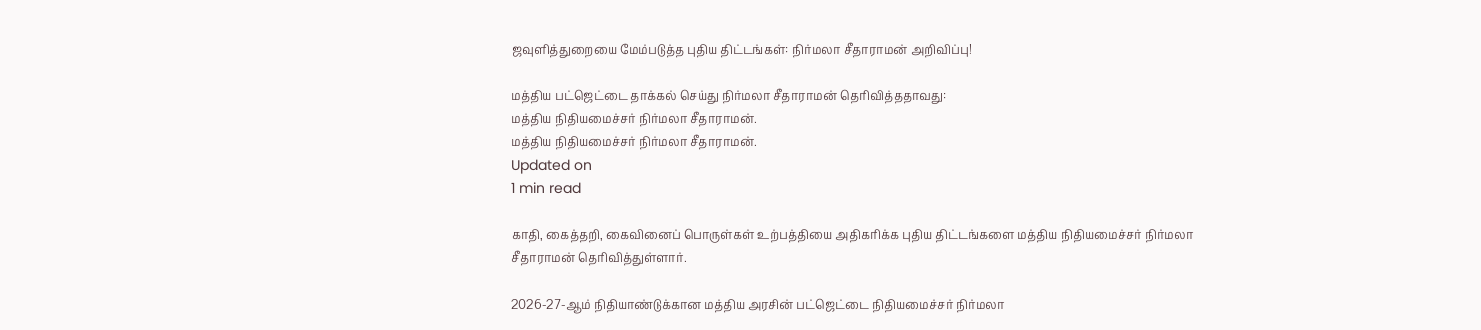ஜவுளித்துறையை மேம்படுத்த புதிய திட்டங்கள்: நிர்மலா சீதாராமன் அறிவிப்பு!

மத்திய பட்ஜெட்டை தாக்கல் செய்து நிர்மலா சீதாராமன் தெரிவித்ததாவது:
மத்திய நிதியமைச்சர் நிர்மலா சீதாராமன்.
மத்திய நிதியமைச்சர் நிர்மலா சீதாராமன்.
Updated on
1 min read

காதி, கைத்தறி, கைவினைப் பொருள்கள் உற்பத்தியை அதிகரிக்க புதிய திட்டங்களை மத்திய நிதியமைச்சர் நிர்மலா சீதாராமன் தெரிவித்துள்ளார்.

2026-27-ஆம் நிதியாண்டுக்கான மத்திய அரசின் பட்ஜெட்டை நிதியமைச்சர் நிர்மலா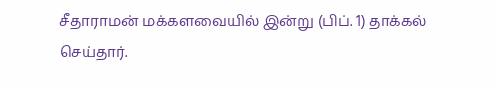சீதாராமன் மக்களவையில் இன்று (பிப். 1) தாக்கல் செய்தார்.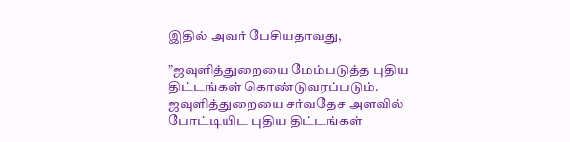இதில் அவர் பேசியதாவது,

”ஜவுளித்துறையை மேம்படுத்த புதிய திட்டங்கள் கொண்டுவரப்படும். ஜவுளித்துறையை சர்வதேச அளவில் போட்டியிட புதிய திட்டங்கள்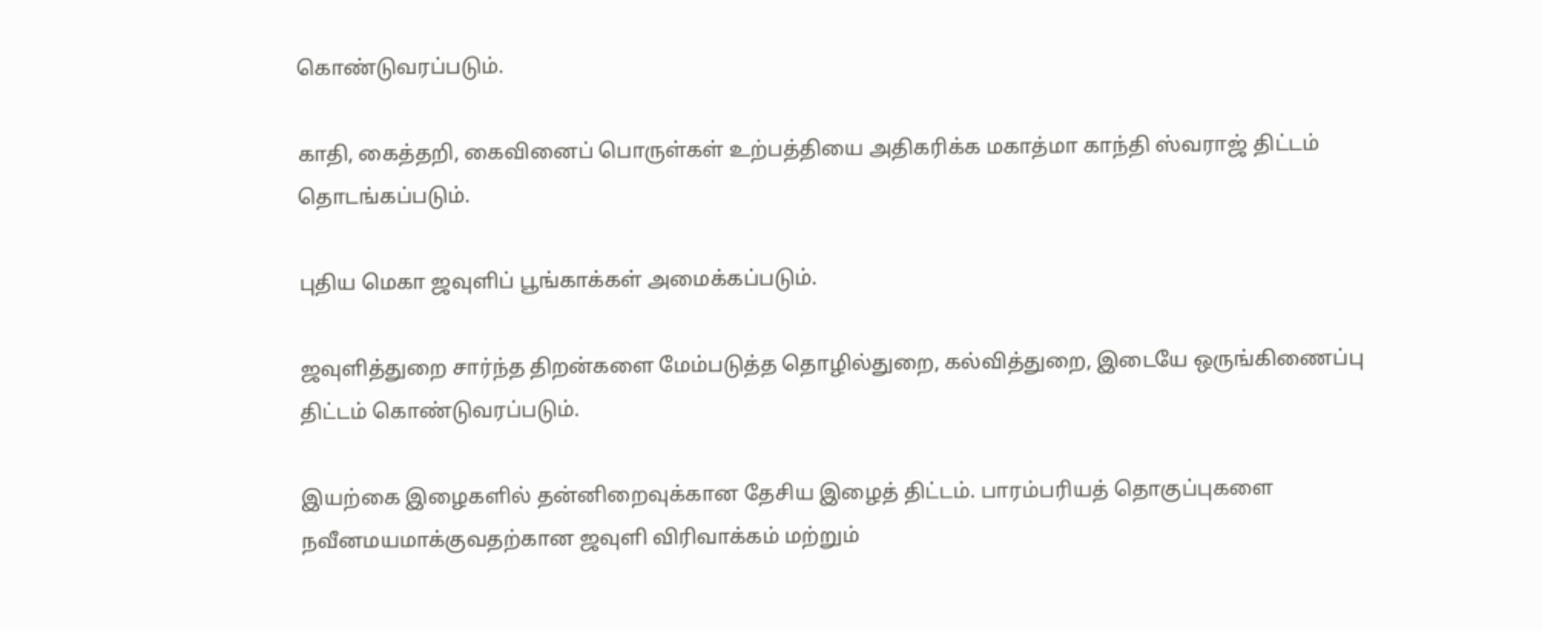கொண்டுவரப்படும்.

காதி, கைத்தறி, கைவினைப் பொருள்கள் உற்பத்தியை அதிகரிக்க மகாத்மா காந்தி ஸ்வராஜ் திட்டம் தொடங்கப்படும்.

புதிய மெகா ஜவுளிப் பூங்காக்கள் அமைக்கப்படும்.

ஜவுளித்துறை சார்ந்த திறன்களை மேம்படுத்த தொழில்துறை, கல்வித்துறை, இடையே ஒருங்கிணைப்பு திட்டம் கொண்டுவரப்படும்.

இயற்கை இழைகளில் தன்னிறைவுக்கான தேசிய இழைத் திட்டம். பாரம்பரியத் தொகுப்புகளை நவீனமயமாக்குவதற்கான ஜவுளி விரிவாக்கம் மற்றும்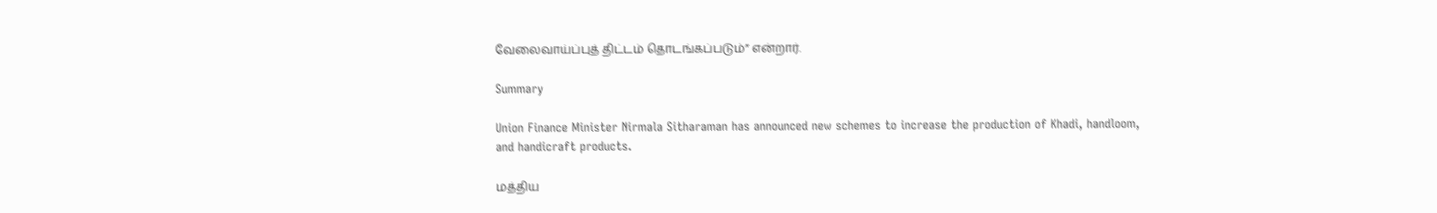வேலைவாய்ப்புத் திட்டம் தொடங்கப்படும்” என்றார்.

Summary

Union Finance Minister Nirmala Sitharaman has announced new schemes to increase the production of Khadi, handloom, and handicraft products.

மத்திய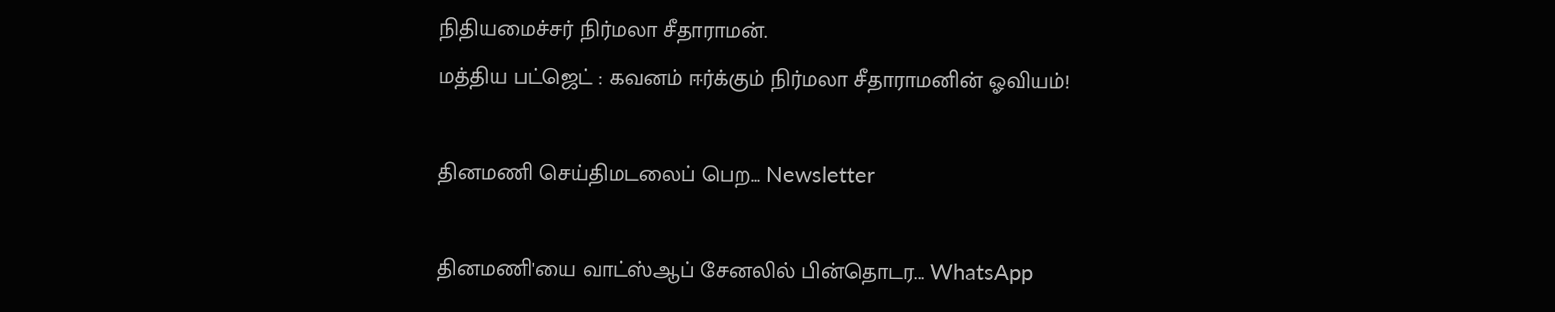நிதியமைச்சர் நிர்மலா சீதாராமன்.
மத்திய பட்ஜெட் : கவனம் ஈர்க்கும் நிர்மலா சீதாராமனின் ஓவியம்!

தினமணி செய்திமடலைப் பெற... Newsletter

தினமணி'யை வாட்ஸ்ஆப் சேனலில் பின்தொடர... WhatsApp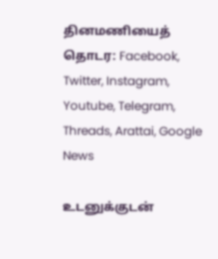தினமணியைத் தொடர: Facebook, Twitter, Instagram, Youtube, Telegram, Threads, Arattai, Google News

உடனுக்குடன்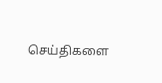செய்திகளை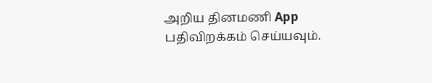அறிய தினமணி App பதிவிறக்கம் செய்யவும்.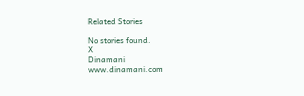Related Stories

No stories found.
X
Dinamani
www.dinamani.com